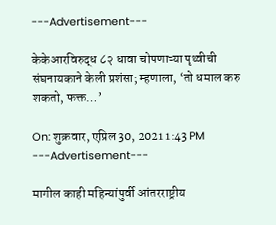---Advertisement---

केकेआरविरुद्ध ८२ धावा चोपणाऱ्या पृथ्वीची संघनायकाने केली प्रशंसा; म्हणाला, ‘तो धमाल करु शकतो, फक्त…’

On: शुक्रवार, एप्रिल 30, 2021 1:43 PM
---Advertisement---

मागील काही महिन्यांपुर्वी आंतरराष्ट्रीय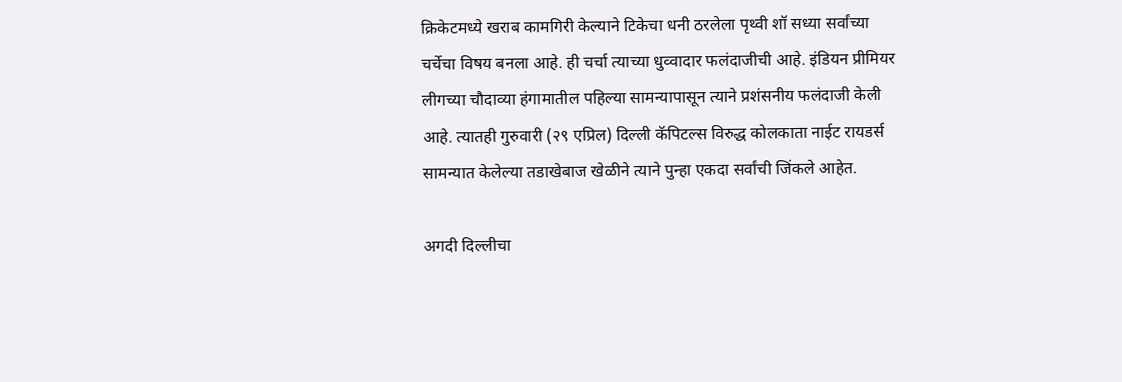क्रिकेटमध्ये खराब कामगिरी केल्याने टिकेचा धनी ठरलेला पृथ्वी शॉ सध्या सर्वांच्या चर्चेचा विषय बनला आहे. ही चर्चा त्याच्या धुव्वादार फलंदाजीची आहे. इंडियन प्रीमियर लीगच्या चौदाव्या हंगामातील पहिल्या सामन्यापासून त्याने प्रशंसनीय फलंदाजी केली आहे. त्यातही गुरुवारी (२९ एप्रिल) दिल्ली कॅपिटल्स विरुद्ध कोलकाता नाईट रायडर्स सामन्यात केलेल्या तडाखेबाज खेळीने त्याने पुन्हा एकदा सर्वांची जिंकले आहेत.

अगदी दिल्लीचा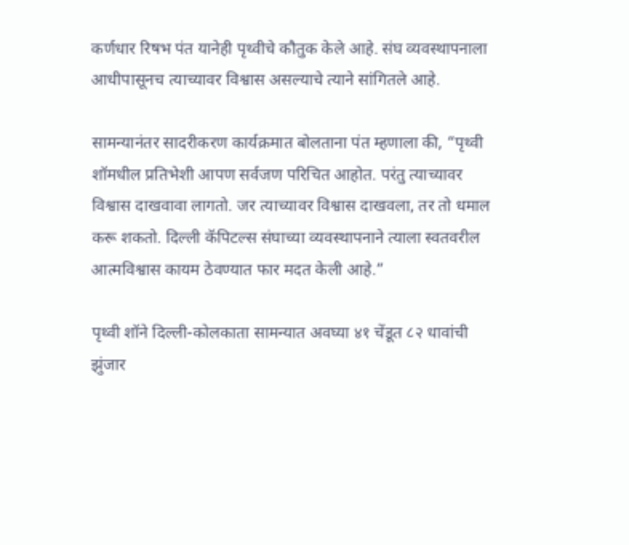कर्णधार रिषभ पंत यानेही पृथ्वीचे कौतुक केले आहे. संघ व्यवस्थापनाला आधीपासूनच त्याच्यावर विश्वास असल्याचे त्याने सांगितले आहे.

सामन्यानंतर सादरीकरण कार्यक्रमात बोलताना पंत म्हणाला की, “पृथ्वी शॉमधील प्रतिभेशी आपण सर्वजण परिचित आहोत. परंतु त्याच्यावर विश्वास दाखवावा लागतो. जर त्याच्यावर विश्वास दाखवला, तर तो धमाल करू शकतो. दिल्ली कॅपिटल्स संघाच्या व्यवस्थापनाने त्याला स्वतवरील आत्मविश्वास कायम ठेवण्यात फार मदत केली आहे.”

पृथ्वी शॉने दिल्ली-कोलकाता सामन्यात अवघ्या ४१ चेंडूत ८२ धावांची झुंजार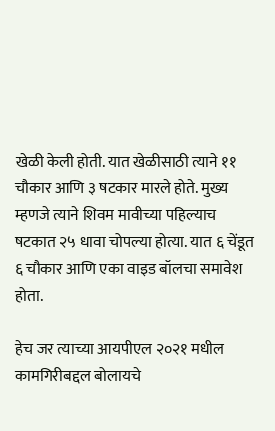खेळी केली होती. यात खेळीसाठी त्याने ११ चौकार आणि ३ षटकार मारले होते. मुख्य म्हणजे त्याने शिवम मावीच्या पहिल्याच षटकात २५ धावा चोपल्या होत्या. यात ६ चेंडूत ६ चौकार आणि एका वाइड बॉलचा समावेश होता.

हेच जर त्याच्या आयपीएल २०२१ मधील कामगिरीबद्दल बोलायचे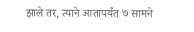झाले तर, त्याने आतापर्यंत ७ सामने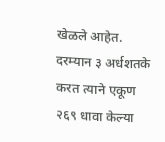खेळले आहेत. दरम्यान ३ अर्धशतके करत त्याने एकूण २६९ धावा केल्या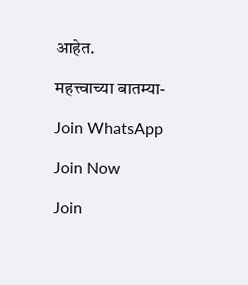आहेत.

महत्त्वाच्या बातम्या-

Join WhatsApp

Join Now

Join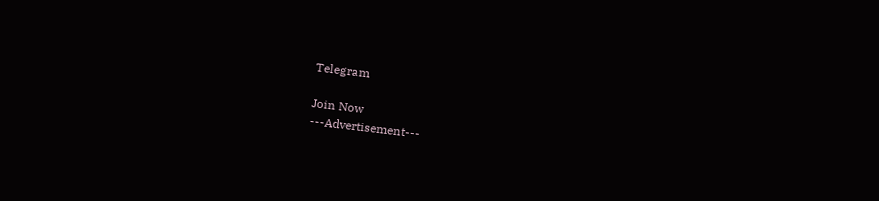Telegram

Join Now
---Advertisement---